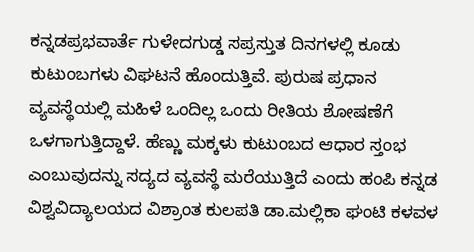ಕನ್ನಡಪ್ರಭವಾರ್ತೆ ಗುಳೇದಗುಡ್ಡ ಸಪ್ರಸ್ತುತ ದಿನಗಳಲ್ಲಿ ಕೂಡು ಕುಟುಂಬಗಳು ವಿಘಟನೆ ಹೊಂದುತ್ತಿವೆ. ಪುರುಷ ಪ್ರಧಾನ ವ್ಯವಸ್ಥೆಯಲ್ಲಿ ಮಹಿಳೆ ಒಂದಿಲ್ಲ ಒಂದು ರೀತಿಯ ಶೋಷಣೆಗೆ ಒಳಗಾಗುತ್ತಿದ್ದಾಳೆ. ಹೆಣ್ಣು ಮಕ್ಕಳು ಕುಟುಂಬದ ಆಧಾರ ಸ್ತಂಭ ಎಂಬುವುದನ್ನು ಸದ್ಯದ ವ್ಯವಸ್ಥೆ ಮರೆಯುತ್ತಿದೆ ಎಂದು ಹಂಪಿ ಕನ್ನಡ ವಿಶ್ವವಿದ್ಯಾಲಯದ ವಿಶ್ರಾಂತ ಕುಲಪತಿ ಡಾ.ಮಲ್ಲಿಕಾ ಘಂಟಿ ಕಳವಳ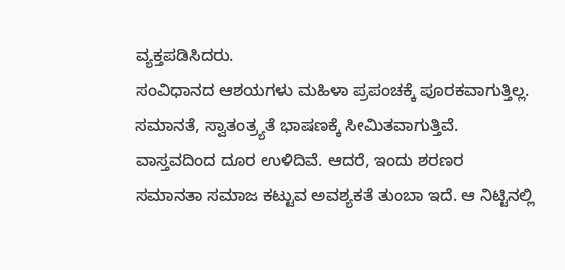ವ್ಯಕ್ತಪಡಿಸಿದರು.
ಸಂವಿಧಾನದ ಆಶಯಗಳು ಮಹಿಳಾ ಪ್ರಪಂಚಕ್ಕೆ ಪೂರಕವಾಗುತ್ತಿಲ್ಲ. ಸಮಾನತೆ, ಸ್ವಾತಂತ್ರ್ಯತೆ ಭಾಷಣಕ್ಕೆ ಸೀಮಿತವಾಗುತ್ತಿವೆ. ವಾಸ್ತವದಿಂದ ದೂರ ಉಳಿದಿವೆ. ಆದರೆ, ಇಂದು ಶರಣರ ಸಮಾನತಾ ಸಮಾಜ ಕಟ್ಟುವ ಅವಶ್ಯಕತೆ ತುಂಬಾ ಇದೆ. ಆ ನಿಟ್ಟಿನಲ್ಲಿ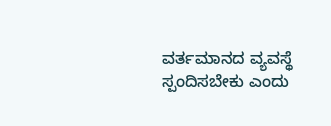ವರ್ತಮಾನದ ವ್ಯವಸ್ಥೆ ಸ್ಪಂದಿಸಬೇಕು ಎಂದು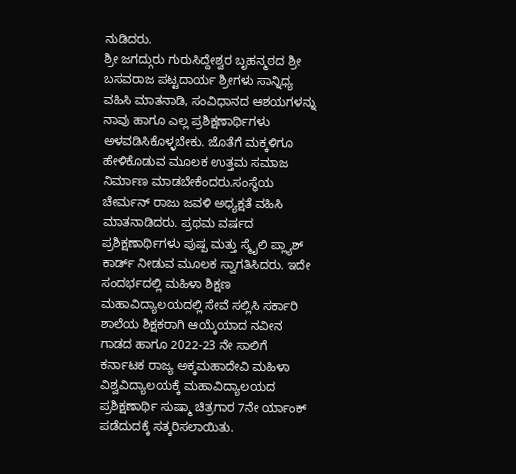ನುಡಿದರು.
ಶ್ರೀ ಜಗದ್ಗುರು ಗುರುಸಿದ್ದೇಶ್ವರ ಬೃಹನ್ಮಠದ ಶ್ರೀ ಬಸವರಾಜ ಪಟ್ಟದಾರ್ಯ ಶ್ರೀಗಳು ಸಾನ್ನಿಧ್ಯ ವಹಿಸಿ ಮಾತನಾಡಿ, ಸಂವಿಧಾನದ ಆಶಯಗಳನ್ನು ನಾವು ಹಾಗೂ ಎಲ್ಲ ಪ್ರಶಿಕ್ಷಣಾರ್ಥಿಗಳು ಅಳವಡಿಸಿಕೊಳ್ಳಬೇಕು. ಜೊತೆಗೆ ಮಕ್ಕಳಿಗೂ ಹೇಳಿಕೊಡುವ ಮೂಲಕ ಉತ್ತಮ ಸಮಾಜ ನಿರ್ಮಾಣ ಮಾಡಬೇಕೆಂದರು.ಸಂಸ್ಥೆಯ ಚೇರ್ಮನ್ ರಾಜು ಜವಳಿ ಅಧ್ಯಕ್ಷತೆ ವಹಿಸಿ ಮಾತನಾಡಿದರು. ಪ್ರಥಮ ವರ್ಷದ ಪ್ರಶಿಕ್ಷಣಾರ್ಥಿಗಳು ಪುಷ್ಪ ಮತ್ತು ಸ್ಮೈಲಿ ಪ್ಲ್ಯಾಶ್ ಕಾರ್ಡ್ ನೀಡುವ ಮೂಲಕ ಸ್ವಾಗತಿಸಿದರು. ಇದೇ ಸಂದರ್ಭದಲ್ಲಿ ಮಹಿಳಾ ಶಿಕ್ಷಣ ಮಹಾವಿದ್ಯಾಲಯದಲ್ಲಿ ಸೇವೆ ಸಲ್ಲಿಸಿ ಸರ್ಕಾರಿ ಶಾಲೆಯ ಶಿಕ್ಷಕರಾಗಿ ಆಯ್ಕೆಯಾದ ನವೀನ ಗಾಡದ ಹಾಗೂ 2022-23 ನೇ ಸಾಲಿಗೆ ಕರ್ನಾಟಕ ರಾಜ್ಯ ಅಕ್ಕಮಹಾದೇವಿ ಮಹಿಳಾ ವಿಶ್ವವಿದ್ಯಾಲಯಕ್ಕೆ ಮಹಾವಿದ್ಯಾಲಯದ ಪ್ರಶಿಕ್ಷಣಾರ್ಥಿ ಸುಷ್ಮಾ ಚಿತ್ರಗಾರ 7ನೇ ರ್ಯಾಂಕ್ ಪಡೆದುದಕ್ಕೆ ಸತ್ಕರಿಸಲಾಯಿತು.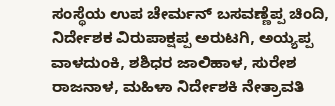ಸಂಸ್ಥೆಯ ಉಪ ಚೇರ್ಮನ್ ಬಸವಣ್ಣೆಪ್ಪ ಚಿಂದಿ, ನಿರ್ದೇಶಕ ವಿರುಪಾಕ್ಷಪ್ಪ ಅರುಟಗಿ, ಅಯ್ಯಪ್ಪ ವಾಳದುಂಕಿ, ಶಶಿಧರ ಜಾಲಿಹಾಳ, ಸುರೇಶ ರಾಜನಾಳ, ಮಹಿಳಾ ನಿರ್ದೇಶಕಿ ನೇತ್ರಾವತಿ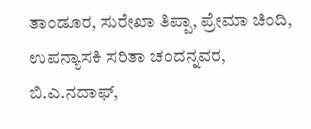ತಾಂಡೂರ, ಸುರೇಖಾ ತಿಪ್ಪಾ, ಪ್ರೇಮಾ ಚಿಂದಿ, ಉಪನ್ಯಾಸಕಿ ಸರಿತಾ ಚಂದನ್ನವರ, ಬಿ.ಎ.ನದಾಫ್,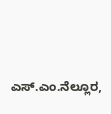ಎಸ್.ಎಂ.ನೆಲ್ಲೂರ,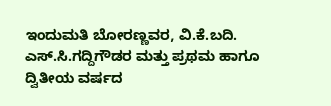ಇಂದುಮತಿ ಬೋರಣ್ಣವರ, ವಿ.ಕೆ.ಬದಿ. ಎಸ್.ಸಿ.ಗದ್ದಿಗೌಡರ ಮತ್ತು ಪ್ರಥಮ ಹಾಗೂ ದ್ವಿತೀಯ ವರ್ಷದ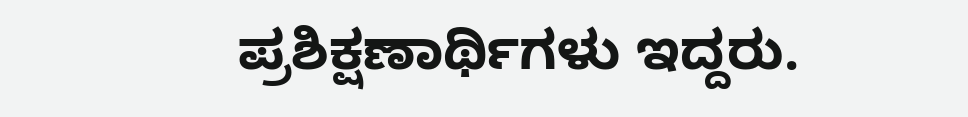ಪ್ರಶಿಕ್ಷಣಾರ್ಥಿಗಳು ಇದ್ದರು.